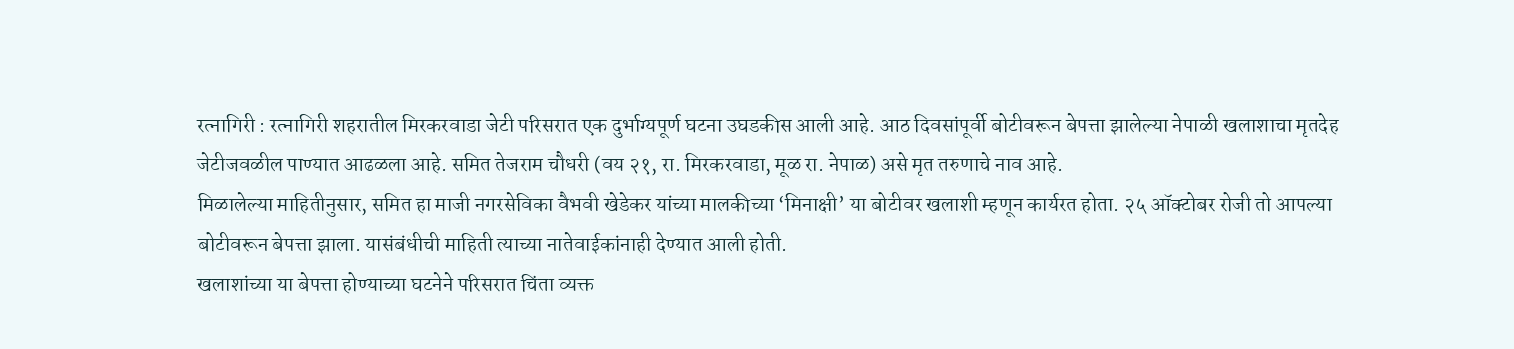रत्नागिरी : रत्नागिरी शहरातील मिरकरवाडा जेटी परिसरात एक दुर्भाग्यपूर्ण घटना उघडकीस आली आहे. आठ दिवसांपूर्वी बोटीवरून बेपत्ता झालेल्या नेपाळी खलाशाचा मृतदेह जेटीजवळील पाण्यात आढळला आहे. समित तेजराम चौधरी (वय २१, रा. मिरकरवाडा, मूळ रा. नेपाळ) असे मृत तरुणाचे नाव आहे.
मिळालेल्या माहितीनुसार, समित हा माजी नगरसेविका वैभवी खेडेकर यांच्या मालकीच्या ‘मिनाक्षी’ या बोटीवर खलाशी म्हणून कार्यरत होता. २५ ऑक्टोबर रोजी तो आपल्या बोटीवरून बेपत्ता झाला. यासंबंधीची माहिती त्याच्या नातेवाईकांनाही देण्यात आली होती.
खलाशांच्या या बेपत्ता होण्याच्या घटनेने परिसरात चिंता व्यक्त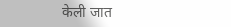केली जात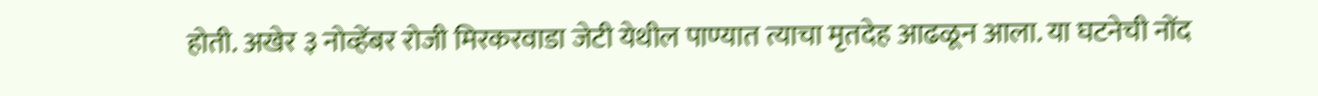होती. अखेर ३ नोव्हेंबर रोजी मिरकरवाडा जेटी येथील पाण्यात त्याचा मृतदेह आढळून आला. या घटनेची नोंद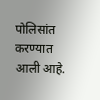पोलिसांत करण्यात आली आहे.